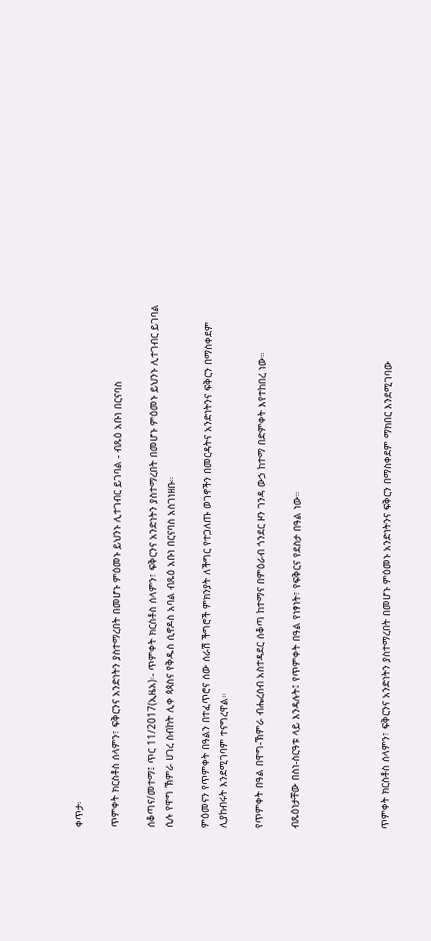ቀጥታ፡

ጥምቀት ክርስቶስ ሰላምን፣ ፍቅርንና አንድነትን ያስተማረበት በመሆኑ ምዕመኑ ይህንኑ ሊተገብር ይገባል - ብጹዕ አቡነ በርናባስ

ሰቆጣና/መተማ፤ ጥር 11/2017(ኢዜአ)፡- ጥምቀት ክርስቶስ ሰላምን፣ ፍቅርንና አንድነትን ያስተማረበት በመሆኑ ምዕመኑ ይህንኑ ሊተገብር ይገባል ሲሉ የዋግ ኽምራ ሀገረ ስብከት ሊቀ ጳጳስና የቅዱስ ሲኖዶስ አባል ብጹዕ አቡነ በርናባስ አስገነዘቡ።

ምዕመናን የጥምቀት በዓልን በተፈጥሮና ሰው ሰራሽ ችግሮች ምክንያት ለችግር የተጋለጡ ወገኖችን በመርዳትና አንድነትንና ፍቅርን በማስቀደም ሊያከብሩት እንደሚገባም ተናግረዋል።

የጥምቀት በዓል በዋግ-ኽምራ ብሔረሰብ አስተዳደር ሰቆጣ ከተማና በምዕራብ ጎንደር ዞን ገንዳ ውኃ ከተማ በድምቀት እየተከበረ ነው።

ብጹዕነታቸው በስነ-ስርዓቱ ላይ እንዳሉት፤ የጥምቀት በዓል የነፃነት፣ የፍቅርና የደስታ በዓል ነው።




ጥምቀት ክርስቶስ ሰላምን፣ ፍቅርንና አንድነትን ያስተማረበት በመሆኑ ምዕመኑ አንድነትንና ፍቅርን በማስቀደም ማክበር እንደሚገባው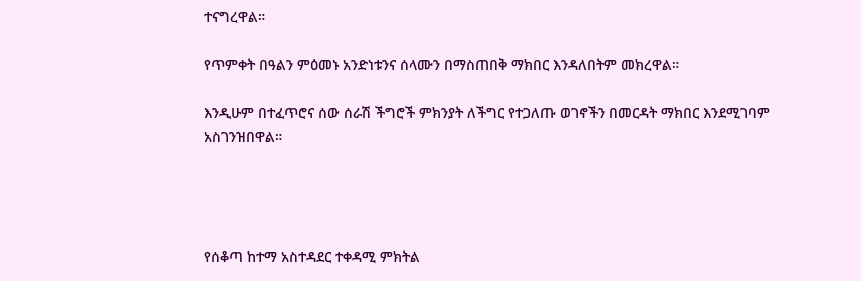ተናግረዋል።

የጥምቀት በዓልን ምዕመኑ አንድነቱንና ሰላሙን በማስጠበቅ ማክበር እንዳለበትም መክረዋል።

እንዲሁም በተፈጥሮና ሰው ሰራሽ ችግሮች ምክንያት ለችግር የተጋለጡ ወገኖችን በመርዳት ማክበር እንደሚገባም አስገንዝበዋል።




የሰቆጣ ከተማ አስተዳደር ተቀዳሚ ምክትል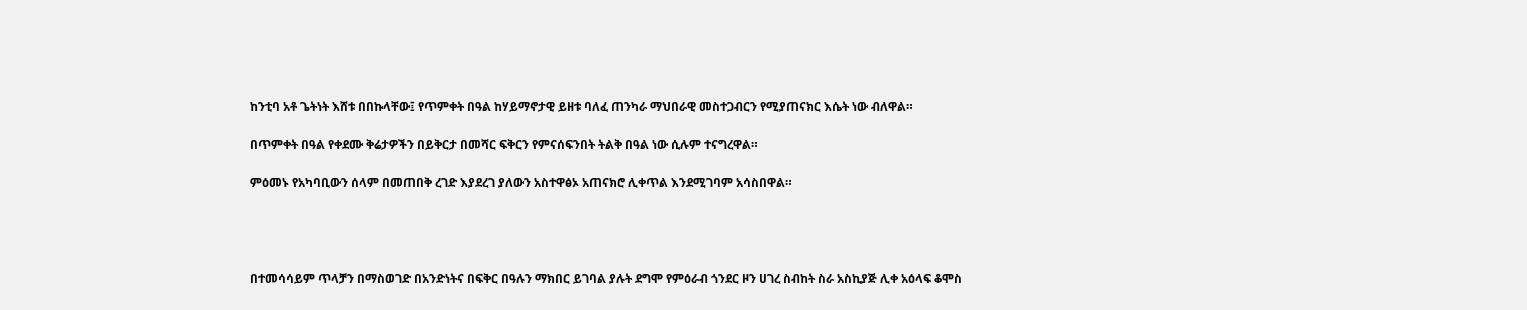ከንቲባ አቶ ጌትነት እሸቱ በበኩላቸው፤ የጥምቀት በዓል ከሃይማኖታዊ ይዘቱ ባለፈ ጠንካራ ማህበራዊ መስተጋብርን የሚያጠናክር እሴት ነው ብለዋል።

በጥምቀት በዓል የቀደሙ ቅሬታዎችን በይቅርታ በመሻር ፍቅርን የምናሰፍንበት ትልቅ በዓል ነው ሲሉም ተናግረዋል።

ምዕመኑ የአካባቢውን ሰላም በመጠበቅ ረገድ እያደረገ ያለውን አስተዋፅኦ አጠናክሮ ሊቀጥል እንደሚገባም አሳስበዋል።




በተመሳሳይም ጥላቻን በማስወገድ በአንድነትና በፍቅር በዓሉን ማክበር ይገባል ያሉት ደግሞ የምዕራብ ጎንደር ዞን ሀገረ ስብከት ስራ አስኪያጅ ሊቀ አዕላፍ ቆሞስ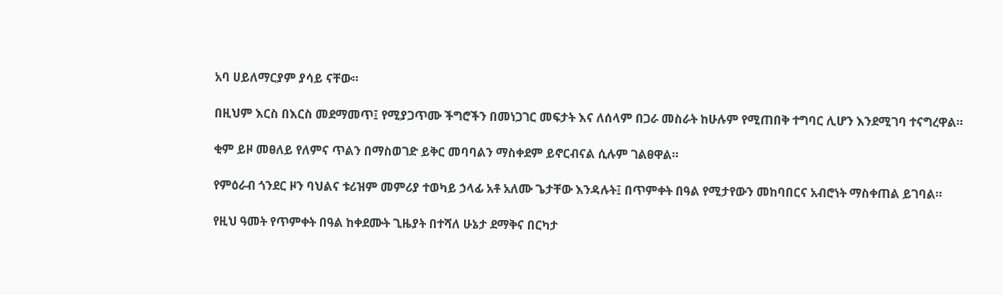አባ ሀይለማርያም ያሳይ ናቸው።

በዚህም እርስ በእርስ መደማመጥ፤ የሚያጋጥሙ ችግሮችን በመነጋገር መፍታት እና ለሰላም በጋራ መስራት ከሁሉም የሚጠበቅ ተግባር ሊሆን እንደሚገባ ተናግረዋል።

ቂም ይዞ መፀለይ የለምና ጥልን በማስወገድ ይቅር መባባልን ማስቀደም ይኖርብናል ሲሉም ገልፀዋል።

የምዕራብ ጎንደር ዞን ባህልና ቱሪዝም መምሪያ ተወካይ ኃላፊ አቶ አለሙ ጌታቸው እንዳሉት፤ በጥምቀት በዓል የሚታየውን መከባበርና አብሮነት ማስቀጠል ይገባል።

የዚህ ዓመት የጥምቀት በዓል ከቀደሙት ጊዜያት በተሻለ ሁኔታ ደማቅና በርካታ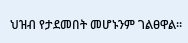ህዝብ የታደመበት መሆኑንም ገልፀዋል።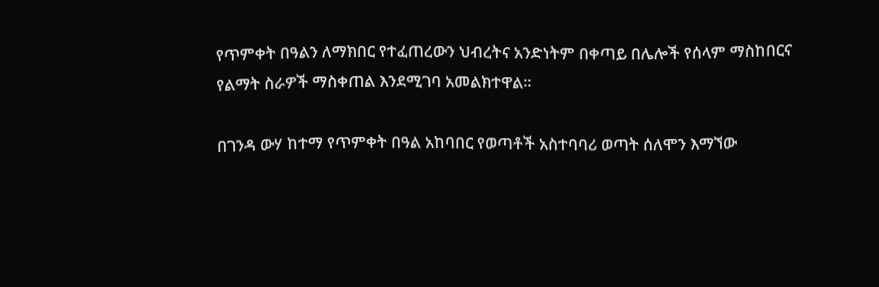የጥምቀት በዓልን ለማክበር የተፈጠረውን ህብረትና አንድነትም በቀጣይ በሌሎች የሰላም ማስከበርና የልማት ስራዎች ማስቀጠል እንደሚገባ አመልክተዋል።

በገንዳ ውሃ ከተማ የጥምቀት በዓል አከባበር የወጣቶች አስተባባሪ ወጣት ሰለሞን እማኘው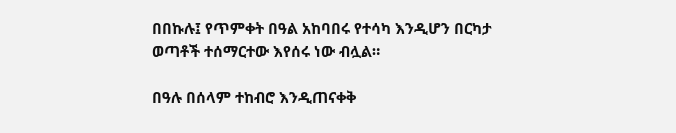በበኩሉ፤ የጥምቀት በዓል አከባበሩ የተሳካ እንዲሆን በርካታ ወጣቶች ተሰማርተው እየሰሩ ነው ብሏል።

በዓሉ በሰላም ተከብሮ እንዲጠናቀቅ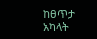ከፀጥታ አካላት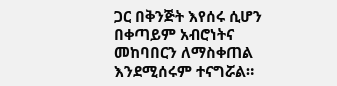ጋር በቅንጅት እየሰሩ ሲሆን በቀጣይም አብሮነትና መከባበርን ለማስቀጠል እንደሚሰሩም ተናግሯል።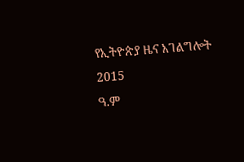የኢትዮጵያ ዜና አገልግሎት
2015
ዓ.ም